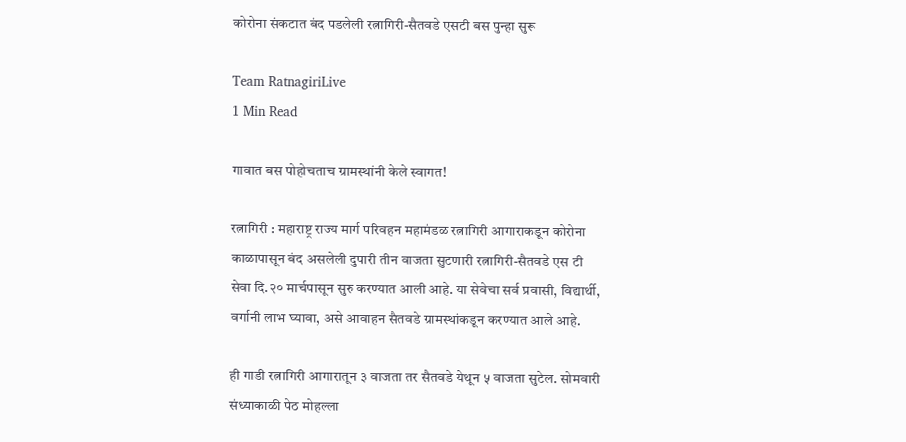कोरोना संकटात बंद पडलेली रत्नागिरी-सैतवडे एसटी बस पुन्हा सुरू

Team RatnagiriLive
1 Min Read

गावात बस पोहोचताच ग्रामस्थांनी केले स्वागत!

रत्नागिरी : महाराष्ट्र राज्य मार्ग परिवहन महामंडळ रत्नागिरी आगाराकडून कोरोना काळापासून बंद असलेली दुपारी तीन वाजता सुटणारी रत्नागिरी-सैतवडे एस टी सेवा दि.२० मार्चपासून सुरु करण्यात आली आहे. या सेवेचा सर्व प्रवासी, विद्यार्थी, वर्गानी लाभ घ्यावा, असे आवाहन सैतवडे ग्रामस्थांकडून करण्यात आले आहे.

ही गाडी रत्नागिरी आगारातून ३ वाजता तर सैतवडे येथून ५ वाजता सुटेल. सोमवारी संध्याकाळी पेठ मोहल्ला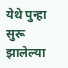येथे पुन्हा सुरू झालेल्या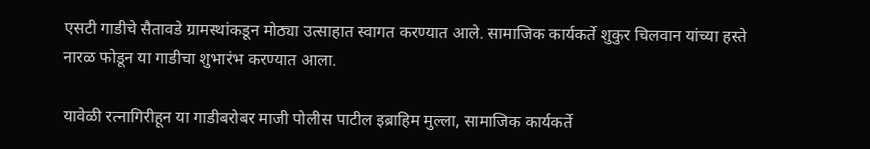एसटी गाडीचे सैतावडे ग्रामस्थांकडून मोठ्या उत्साहात स्वागत करण्यात आले. सामाजिक कार्यकर्ते शुकुर चिलवान यांच्या हस्ते नारळ फोडून या गाडीचा शुभारंभ करण्यात आला.

यावेळी रत्नागिरीहून या गाडीबरोबर माजी पोलीस पाटील इब्राहिम मुल्ला, सामाजिक कार्यकर्ते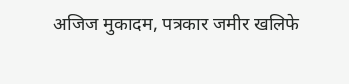अजिज मुकादम, पत्रकार जमीर खलिफे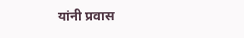यांनी प्रवास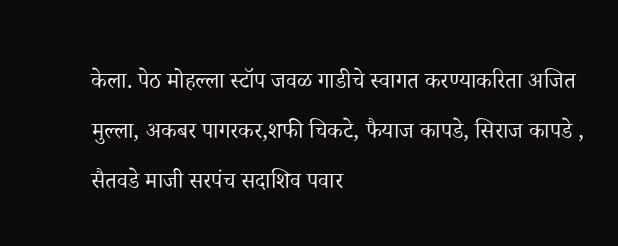केला. पेठ मोहल्ला स्टॉप जवळ गाडीचे स्वागत करण्याकरिता अजित मुल्ला, अकबर पागरकर,शफी चिकटे, फैयाज कापडे, सिराज कापडे , सैतवडे माजी सरपंच सदाशिव पवार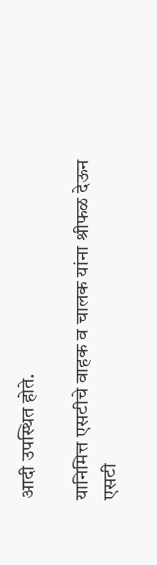आदी उपस्थित होते.

यानिमित्त एसटीचे वाहक व चालक यांना श्रीफळ देऊन एसटी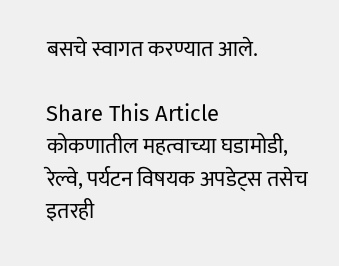बसचे स्वागत करण्यात आले.

Share This Article
कोकणातील महत्वाच्या घडामोडी, रेल्वे, पर्यटन विषयक अपडेट्स तसेच इतरही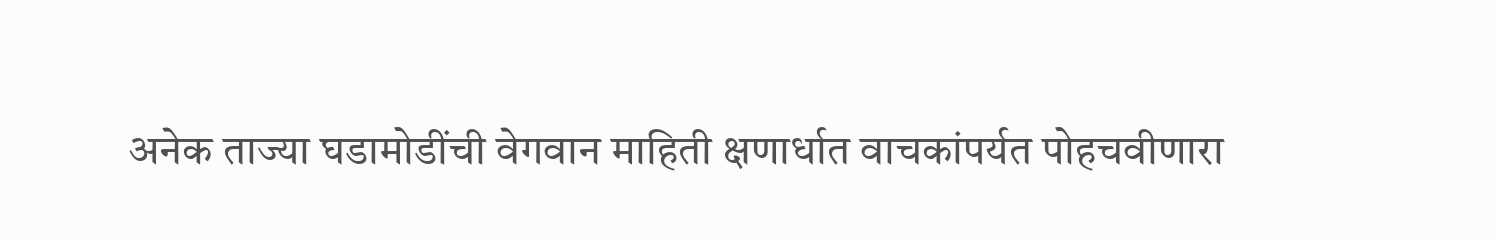अनेक ताज्या घडामोडींची वेगवान माहिती क्षणार्धात वाचकांपर्यत पोहचवीणारा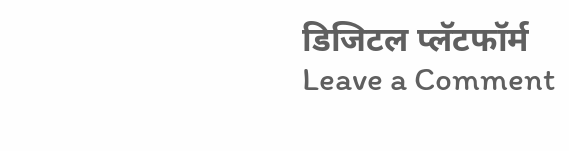डिजिटल प्लॅटफॉर्म
Leave a Comment